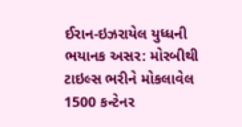ઈરાન-ઇઝરાયેલ યુધ્ધની ભયાનક અસર: મોરબીથી ટાઇલ્સ ભરીને મોકલાવેલ 1500 કન્ટેનર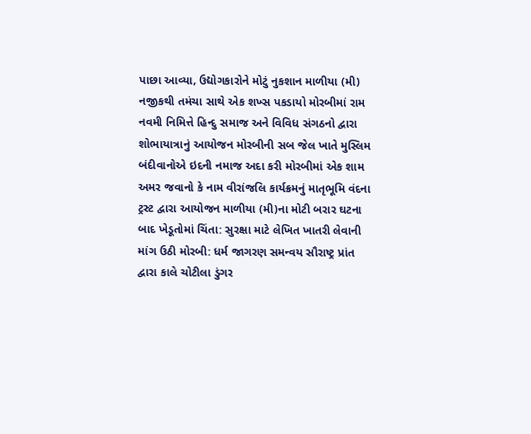પાછા આવ્યા, ઉદ્યોગકારોને મોટું નુકશાન માળીયા (મી) નજીકથી તમંચા સાથે એક શખ્સ પકડાયો મોરબીમાં રામ નવમી નિમિત્તે હિન્દુ સમાજ અને વિવિધ સંગઠનો દ્વારા શોભાયાત્રાનું આયોજન મોરબીની સબ જેલ ખાતે મુસ્લિમ બંદીવાનોએ ઇદની નમાજ અદા કરી મોરબીમાં એક શામ અમર જવાનો કે નામ વીરાંજલિ કાર્યક્રમનું માતૃભૂમિ વંદના ટ્રસ્ટ દ્વારા આયોજન માળીયા (મી)ના મોટી બરાર ઘટના બાદ ખેડૂતોમાં ચિંતા: સુરક્ષા માટે લેખિત ખાતરી લેવાની માંગ ઉઠી મોરબી: ધર્મ જાગરણ સમન્વય સૌરાષ્ટ્ર પ્રાંત દ્વારા કાલે ચોટીલા ડુંગર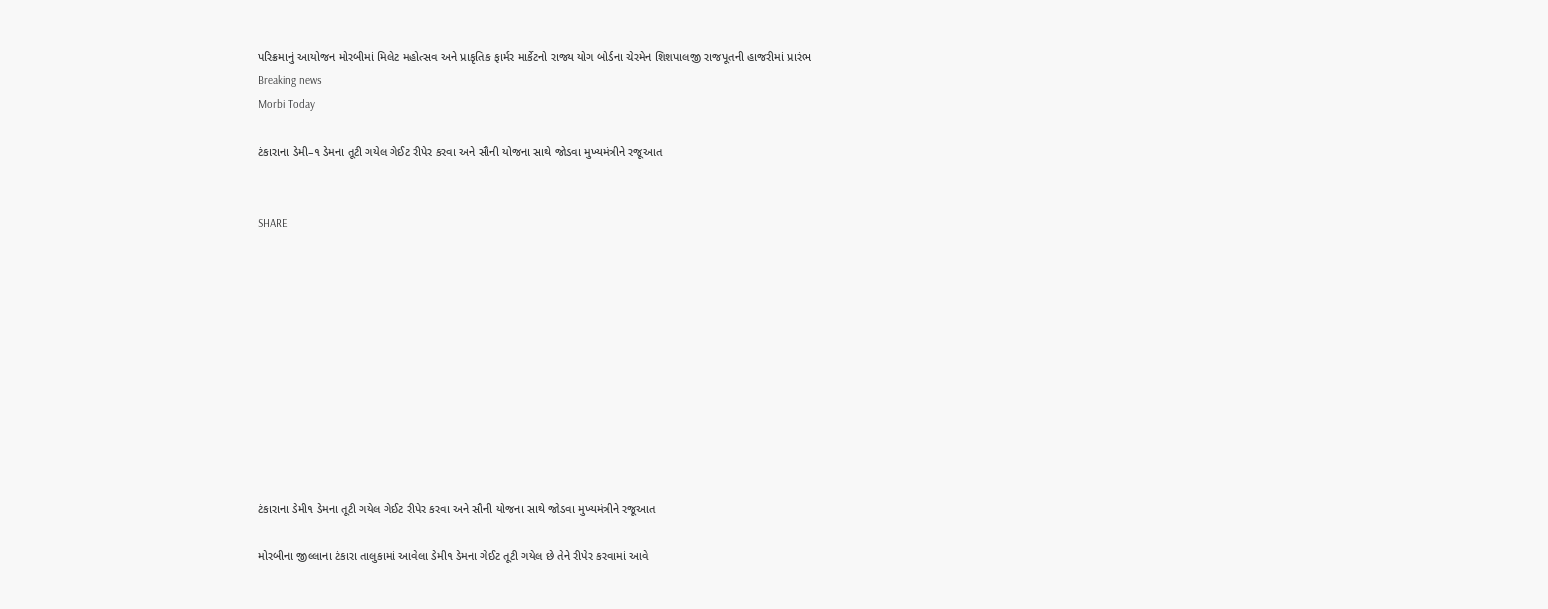પરિક્રમાનું આયોજન મોરબીમાં મિલેટ મહોત્સવ અને પ્રાકૃતિક ફાર્મર માર્કેટનો રાજ્ય યોગ બોર્ડના ચેરમેન શિશપાલજી રાજપૂતની હાજરીમાં પ્રારંભ
Breaking news
Morbi Today

ટંકારાના ડેમી–૧ ડેમના તૂટી ગયેલ ગેઈટ રીપેર કરવા અને સૌની યોજના સાથે જોડવા મુખ્યમંત્રીને રજૂઆત


SHARE











ટંકારાના ડેમી૧ ડેમના તૂટી ગયેલ ગેઈટ રીપેર કરવા અને સૌની યોજના સાથે જોડવા મુખ્યમંત્રીને રજૂઆત

મોરબીના જીલ્લાના ટંકારા તાલુકામાં આવેલા ડેમી૧ ડેમના ગેઈટ તૂટી ગયેલ છે તેને રીપેર કરવામાં આવે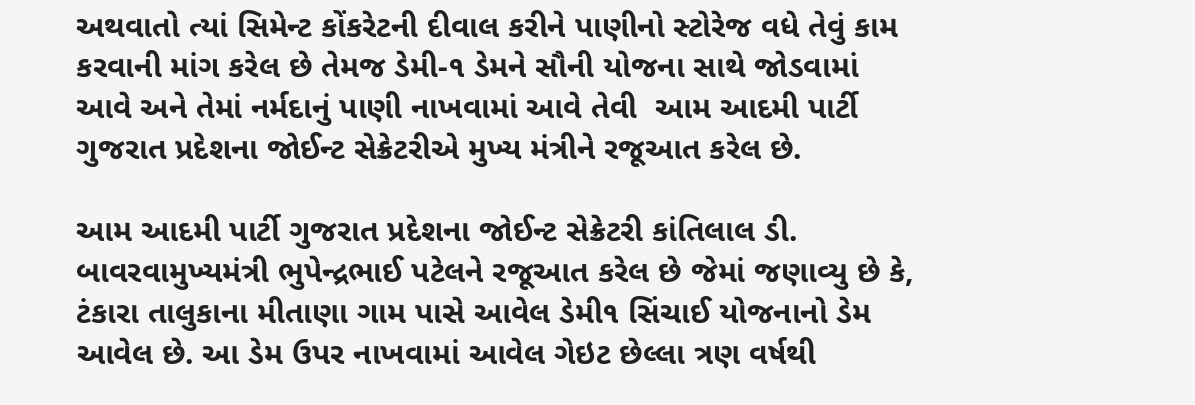અથવાતો ત્યાં સિમેન્ટ કોંકરેટની દીવાલ કરીને પાણીનો સ્ટોરેજ વધે તેવું કામ કરવાની માંગ કરેલ છે તેમજ ડેમી-૧ ડેમને સૌની યોજના સાથે જોડવામાં આવે અને તેમાં નર્મદાનું પાણી નાખવામાં આવે તેવી  આમ આદમી પાર્ટી ગુજરાત પ્રદેશના જોઈન્ટ સેક્રેટરીએ મુખ્ય મંત્રીને રજૂઆત કરેલ છે.

આમ આદમી પાર્ટી ગુજરાત પ્રદેશના જોઈન્ટ સેક્રેટરી કાંતિલાલ ડી. બાવરવામુખ્યમંત્રી ભુપેન્દ્રભાઈ પટેલને રજૂઆત કરેલ છે જેમાં જણાવ્યુ છે કે, ટંકારા તાલુકાના મીતાણા ગામ પાસે આવેલ ડેમી૧ સિંચાઈ યોજનાનો ડેમ આવેલ છે. આ ડેમ ઉપર નાખવામાં આવેલ ગેઇટ છેલ્લા ત્રણ વર્ષથી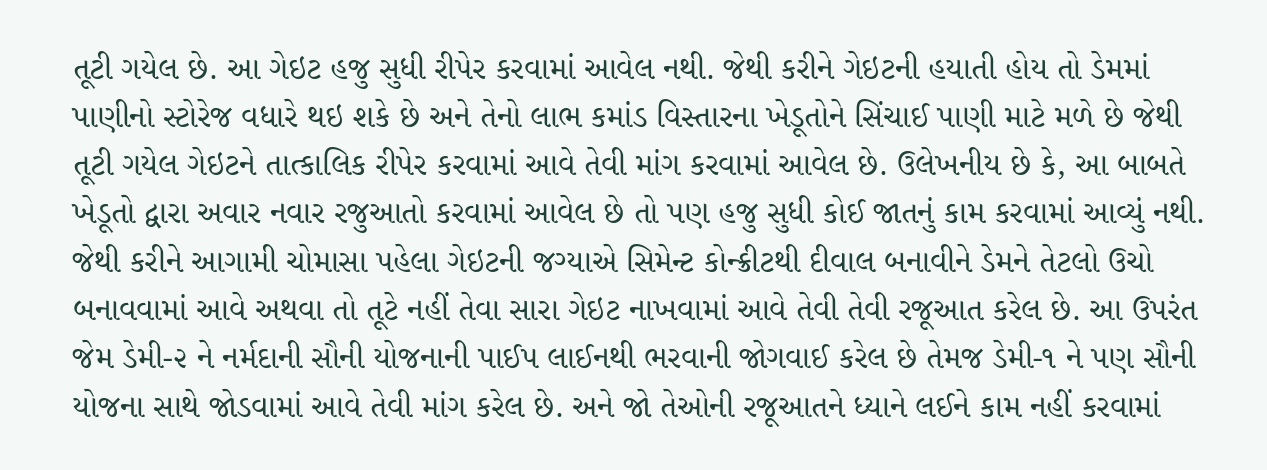તૂટી ગયેલ છે. આ ગેઇટ હજુ સુધી રીપેર કરવામાં આવેલ નથી. જેથી કરીને ગેઇટની હયાતી હોય તો ડેમમાં પાણીનો સ્ટોરેજ વધારે થઇ શકે છે અને તેનો લાભ કમાંડ વિસ્તારના ખેડૂતોને સિંચાઈ પાણી માટે મળે છે જેથી તૂટી ગયેલ ગેઇટને તાત્કાલિક રીપેર કરવામાં આવે તેવી માંગ કરવામાં આવેલ છે. ઉલેખનીય છે કે, આ બાબતે ખેડૂતો દ્વારા અવાર નવાર રજુઆતો કરવામાં આવેલ છે તો પણ હજુ સુધી કોઈ જાતનું કામ કરવામાં આવ્યું નથી. જેથી કરીને આગામી ચોમાસા પહેલા ગેઇટની જગ્યાએ સિમેન્ટ કોન્ક્રીટથી દીવાલ બનાવીને ડેમને તેટલો ઉચો બનાવવામાં આવે અથવા તો તૂટે નહીં તેવા સારા ગેઇટ નાખવામાં આવે તેવી તેવી રજૂઆત કરેલ છે. આ ઉપરંત જેમ ડેમી-૨ ને નર્મદાની સૌની યોજનાની પાઈપ લાઈનથી ભરવાની જોગવાઈ કરેલ છે તેમજ ડેમી-૧ ને પણ સૌની યોજના સાથે જોડવામાં આવે તેવી માંગ કરેલ છે. અને જો તેઓની રજૂઆતને ધ્યાને લઈને કામ નહીં કરવામાં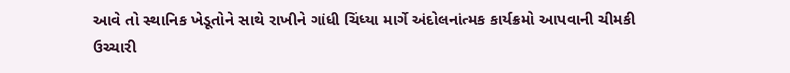આવે તો સ્થાનિક ખેડૂતોને સાથે રાખીને ગાંધી ચિંધ્યા માર્ગે અંદોલનાંત્મક કાર્યક્રમો આપવાની ચીમકી ઉચ્ચારી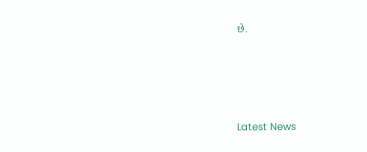છે.






Latest News